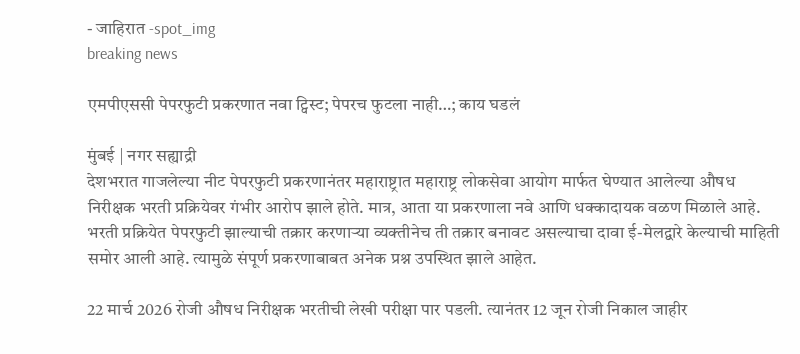- जाहिरात -spot_img
breaking news

एमपीएससी पेपरफुटी प्रकरणात नवा ट्विस्ट; पेपरच फुटला नाही…; काय घडलं

मुंबई | नगर सह्याद्री
देशभरात गाजलेल्या नीट पेपरफुटी प्रकरणानंतर महाराष्ट्रात महाराष्ट्र लोकसेवा आयोग मार्फत घेण्यात आलेल्या औषध निरीक्षक भरती प्रक्रियेवर गंभीर आरोप झाले होते. मात्र, आता या प्रकरणाला नवे आणि धक्कादायक वळण मिळाले आहे. भरती प्रक्रियेत पेपरफुटी झाल्याची तक्रार करणाऱ्या व्यक्तीनेच ती तक्रार बनावट असल्याचा दावा ई-मेलद्वारे केल्याची माहिती समोर आली आहे. त्यामुळे संपूर्ण प्रकरणाबाबत अनेक प्रश्न उपस्थित झाले आहेत.

22 मार्च 2026 रोजी औषध निरीक्षक भरतीची लेखी परीक्षा पार पडली. त्यानंतर 12 जून रोजी निकाल जाहीर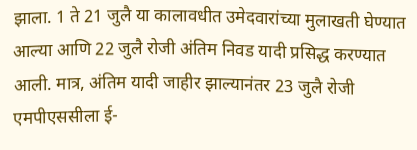झाला. 1 ते 21 जुलै या कालावधीत उमेदवारांच्या मुलाखती घेण्यात आल्या आणि 22 जुलै रोजी अंतिम निवड यादी प्रसिद्ध करण्यात आली. मात्र, अंतिम यादी जाहीर झाल्यानंतर 23 जुलै रोजी एमपीएससीला ई-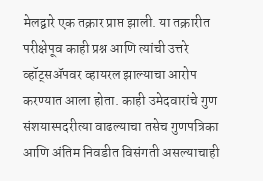मेलद्वारे एक तक्रार प्राप्त झाली. या तक्रारीत परीक्षेपूव काही प्रश्न आणि त्यांची उत्तरे व्हॉट्सॲपवर व्हायरल झाल्याचा आरोप करण्यात आला होता. काही उमेदवारांचे गुण संशयास्पदरीत्या वाढल्याचा तसेच गुणपत्रिका आणि अंतिम निवडीत विसंगती असल्याचाही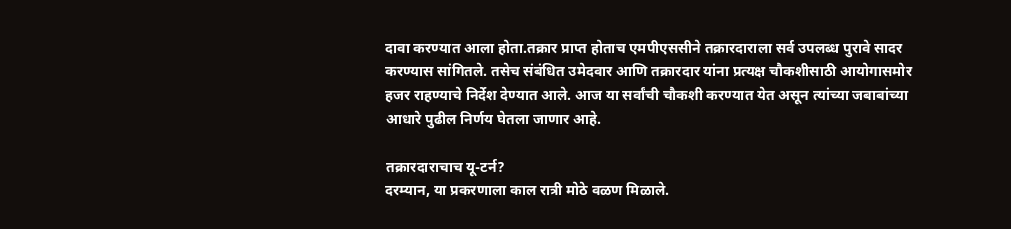दावा करण्यात आला होता.तक्रार प्राप्त होताच एमपीएससीने तक्रारदाराला सर्व उपलब्ध पुरावे सादर करण्यास सांगितले. तसेच संबंधित उमेदवार आणि तक्रारदार यांना प्रत्यक्ष चौकशीसाठी आयोगासमोर हजर राहण्याचे निर्देश देण्यात आले. आज या सर्वांची चौकशी करण्यात येत असून त्यांच्या जबाबांच्या आधारे पुढील निर्णय घेतला जाणार आहे.

तक्रारदाराचाच यू-टर्न?
दरम्यान, या प्रकरणाला काल रात्री मोठे वळण मिळाले.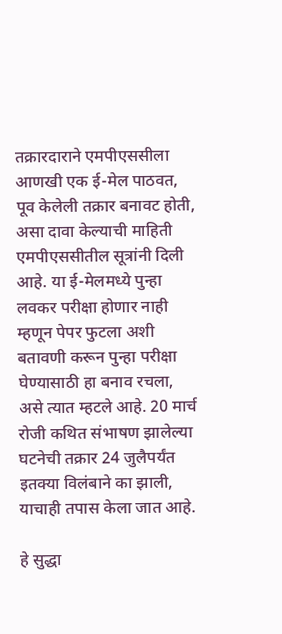तक्रारदाराने एमपीएससीला आणखी एक ई-मेल पाठवत, पूव केलेली तक्रार बनावट होती, असा दावा केल्याची माहिती एमपीएससीतील सूत्रांनी दिली आहे. या ई-मेलमध्ये पुन्हा लवकर परीक्षा होणार नाही म्हणून पेपर फुटला अशी बतावणी करून पुन्हा परीक्षा घेण्यासाठी हा बनाव रचला, असे त्यात म्हटले आहे. 20 मार्च रोजी कथित संभाषण झालेल्या घटनेची तक्रार 24 जुलैपर्यंत इतक्या विलंबाने का झाली, याचाही तपास केला जात आहे.

हे सुद्धा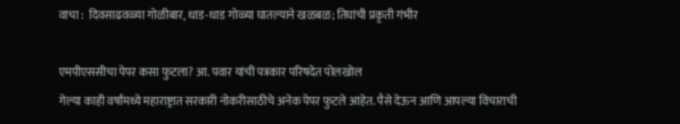वाचा :  दिवसाढवळ्या गोळीबार, धाड-धाड गोळ्या घातल्याने खळबळ; तिघांची प्रकृती गंभीर

एमपीएससीचा पेपर कसा फुटला? आ. पवार यांची पत्रकार परिषदेत पोलखोल
गेल्या काही वर्षांमध्ये महाराष्ट्रात सरकारी नोकरीसाठीचे अनेक पेपर फुटले आहेत. पैसे देऊन आणि आपल्या विचाराची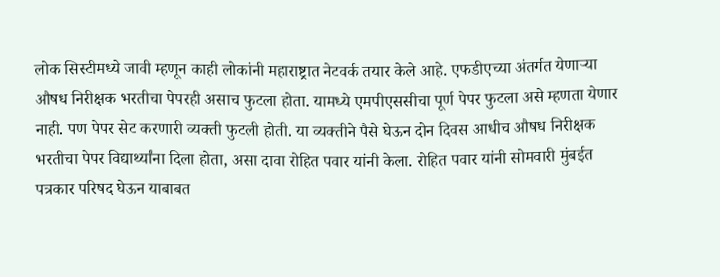लोक सिस्टीमध्ये जावी म्हणून काही लोकांनी महाराष्ट्रात नेटवर्क तयार केले आहे. एफडीएच्या अंतर्गत येणाऱ्या औषध निरीक्षक भरतीचा पेपरही असाच फुटला होता. यामध्ये एमपीएससीचा पूर्ण पेपर फुटला असे म्हणता येणार नाही. पण पेपर सेट करणारी व्यक्ती फुटली होती. या व्यक्तीने पैसे घेऊन दोन दिवस आधीच औषध निरीक्षक भरतीचा पेपर विद्यार्थ्यांना दिला होता, असा दावा रोहित पवार यांनी केला. रोहित पवार यांनी सोमवारी मुंबईत पत्रकार परिषद घेऊन याबाबत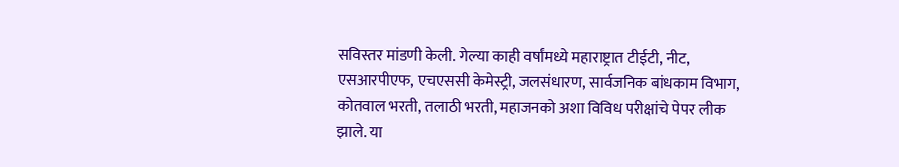सविस्तर मांडणी केली. गेल्या काही वर्षांमध्ये महाराष्ट्रात टीईटी, नीट, एसआरपीएफ, एचएससी केमेस्ट्री, जलसंधारण, सार्वजनिक बांधकाम विभाग, कोतवाल भरती, तलाठी भरती, महाजनको अशा विविध परीक्षांचे पेपर लीक झाले. या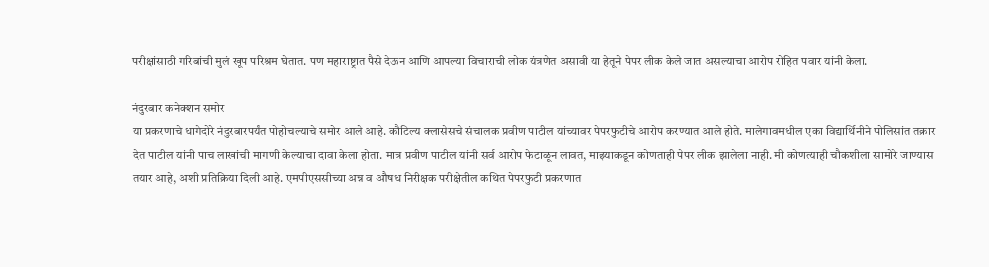परीक्षांसाठी गरिबांची मुलं खूप परिश्रम घेतात. पण महाराष्ट्रात पैसे देऊन आणि आपल्या विचाराची लोक यंत्रणेत असावी या हेतूने पेपर लीक केले जात असल्याचा आरोप रोहित पवार यांनी केला.

नंदुरबार कनेक्शन समोर
या प्रकरणाचे धागेदोरे नंदुरबारपर्यंत पोहोचल्याचे समोर आले आहे. कौटिल्य क्लासेसचे संचालक प्रवीण पाटील यांच्यावर पेपरफुटीचे आरोप करण्यात आले होते. मालेगावमधील एका विद्यार्थिनीने पोलिसांत तक्रार देत पाटील यांनी पाच लाखांची मागणी केल्याचा दावा केला होता. मात्र प्रवीण पाटील यांनी सर्व आरोप फेटाळून लावत, माझ्याकडून कोणताही पेपर लीक झालेला नाही. मी कोणत्याही चौकशीला सामोरे जाण्यास तयार आहे, अशी प्रतिक्रिया दिली आहे. एमपीएससीच्या अन्न व औषध निरीक्षक परीक्षेतील कथित पेपरफुटी प्रकरणात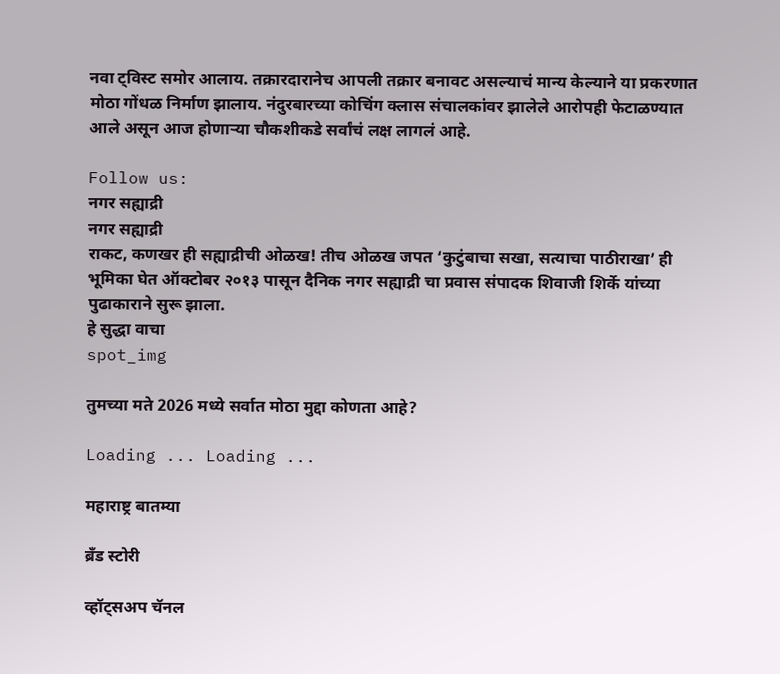नवा ट्विस्ट समोर आलाय. तक्रारदारानेच आपली तक्रार बनावट असल्याचं मान्य केल्याने या प्रकरणात मोठा गोंधळ निर्माण झालाय. नंदुरबारच्या कोचिंग क्लास संचालकांवर झालेले आरोपही फेटाळण्यात आले असून आज होणाऱ्या चौकशीकडे सर्वांचं लक्ष लागलं आहे.

Follow us:
नगर सह्याद्री
नगर सह्याद्री
राकट, कणखर ही सह्याद्रीची ओळख! तीच ओळख जपत ‘कुटुंबाचा सखा, सत्याचा पाठीराखा’ ही भूमिका घेत ऑक्टोबर २०१३ पासून दैनिक नगर सह्याद्री चा प्रवास संपादक शिवाजी शिर्के यांच्या पुढाकाराने सुरू झाला.
हे सुद्धा वाचा
spot_img

तुमच्या मते 2026 मध्ये सर्वात मोठा मुद्दा कोणता आहे?

Loading ... Loading ...

महाराष्ट्र बातम्या

ब्रँड स्टोरी

व्हॉट्सअप चॅनल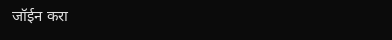जॉईन करा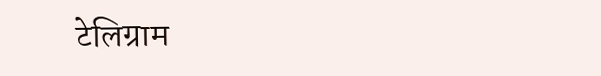टेलिग्राम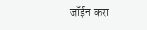जॉईन करा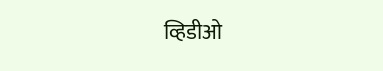व्हिडीओ